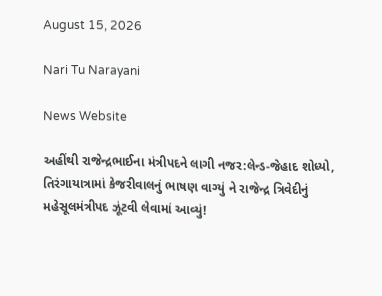August 15, 2026

Nari Tu Narayani

News Website

અહીંથી રાજેન્દ્રભાઈના મંત્રીપદને લાગી નજર:લેન્ડ-જેહાદ શોધ્યો, તિરંગાયાત્રામાં કેજરીવાલનું ભાષણ વાગ્યું ને રાજેન્દ્ર ત્રિવેદીનું મહેસૂલમંત્રીપદ ઝૂંટવી લેવામાં આવ્યું!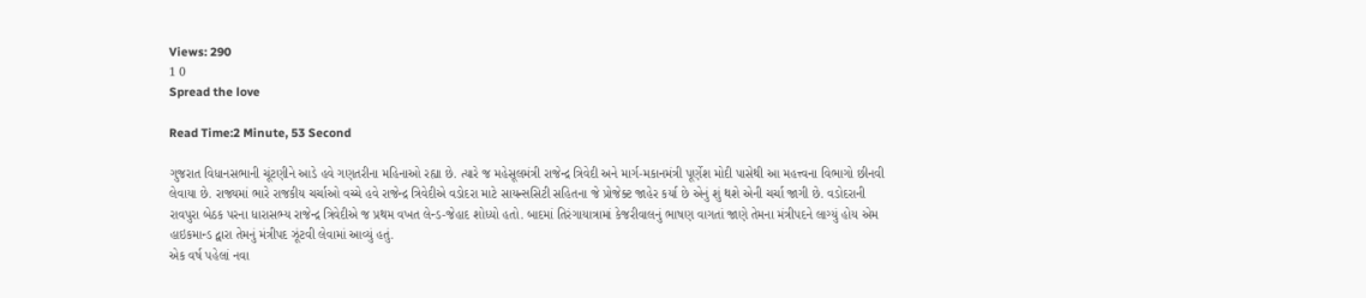Views: 290
1 0
Spread the love

Read Time:2 Minute, 53 Second

ગુજરાત વિધાનસભાની ચૂંટણીને આડે હવે ગણતરીના મહિનાઓ રહ્યા છે. ત્યારે જ મહેસૂલમંત્રી રાજેન્દ્ર ત્રિવેદી અને માર્ગ-મકાનમંત્રી પૂર્ણેશ મોદી પાસેથી આ મહત્ત્વના વિભાગો છીનવી લેવાયા છે. રાજ્યમાં ભારે રાજકીય ચર્ચાઓ વચ્ચે હવે રાજેન્દ્ર ત્રિવેદીએ વડોદરા માટે સાયન્સસિટી સહિતના જે પ્રોજેક્ટ જાહેર કર્યા છે એનું શું થશે એની ચર્ચા જાગી છે. વડોદરાની રાવપુરા બેઠક પરના ધારાસભ્ય રાજેન્દ્ર ત્રિવેદીએ જ પ્રથમ વખત લેન્ડ-જેહાદ શોધ્યો હતો. બાદમાં તિરંગાયાત્રામાં કેજરીવાલનું ભાષણ વાગતાં જાણે તેમના મંત્રીપદને લાગ્યું હોય એમ હાઇકમાન્ડ દ્વારા તેમનું મંત્રીપદ ઝૂંટવી લેવામાં આવ્યું હતું.
એક વર્ષ પહેલાં નવા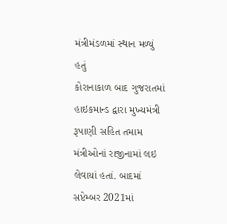મંત્રીમંડળમાં સ્થાન મળ્યું હતું
કોરાનાકાળ બાદ ગુજરાતમાં હાઇકમાન્ડ દ્વારા મુખ્યમંત્રી રૂપાણી સહિત તમામ મંત્રીઓનાં રાજીનામાં લઇ લેવાયાં હતાં. બાદમાં સપ્ટેમ્બર 2021માં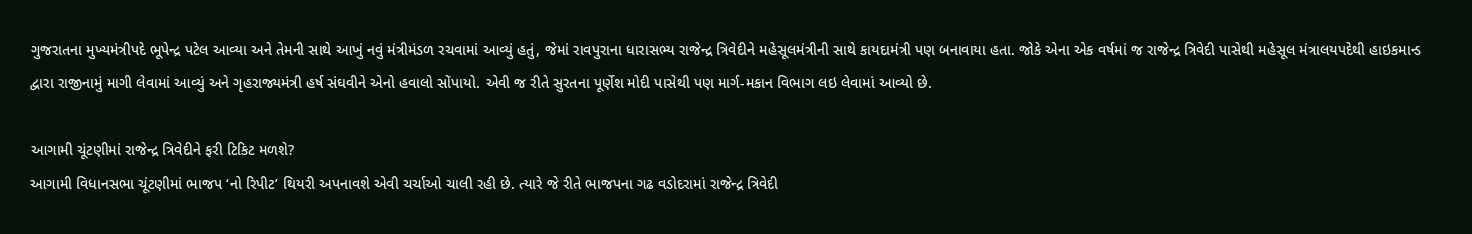ગુજરાતના મુખ્યમંત્રીપદે ભૂપેન્દ્ર પટેલ આવ્યા અને તેમની સાથે આખું નવું મંત્રીમંડળ રચવામાં આવ્યું હતું, જેમાં રાવપુરાના ધારાસભ્ય રાજેન્દ્ર ત્રિવેદીને મહેસૂલમંત્રીની સાથે કાયદામંત્રી પણ બનાવાયા હતા. જોકે એના એક વર્ષમાં જ રાજેન્દ્ર ત્રિવેદી પાસેથી મહેસૂલ મંત્રાલયપદેથી હાઇકમાન્ડ દ્વારા રાજીનામું માગી લેવામાં આવ્યું અને ગૃહરાજ્યમંત્રી હર્ષ સંઘવીને એનો હવાલો સોંપાયો. એવી જ રીતે સુરતના પૂર્ણેશ મોદી પાસેથી પણ માર્ગ-મકાન વિભાગ લઇ લેવામાં આવ્યો છે.

આગામી ચૂંટણીમાં રાજેન્દ્ર ત્રિવેદીને ફરી ટિકિટ મળશે?
આગામી વિધાનસભા ચૂંટણીમાં ભાજપ ‘નો રિપીટ’ થિયરી અપનાવશે એવી ચર્ચાઓ ચાલી રહી છે. ત્યારે જે રીતે ભાજપના ગઢ વડોદરામાં રાજેન્દ્ર ત્રિવેદી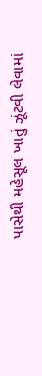પાસેથી મહેસૂલ ખાતું ઝૂંટવી લેવામાં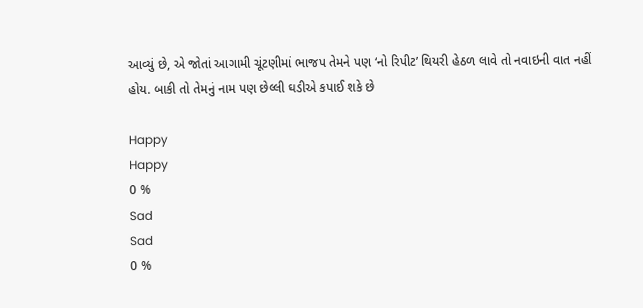આવ્યું છે, એ જોતાં આગામી ચૂંટણીમાં ભાજપ તેમને પણ ‘નો રિપીટ’ થિયરી હેઠળ લાવે તો નવાઇની વાત નહીં હોય. બાકી તો તેમનું નામ પણ છેલ્લી ઘડીએ કપાઈ શકે છે

Happy
Happy
0 %
Sad
Sad
0 %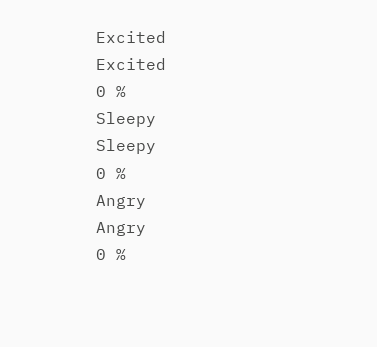Excited
Excited
0 %
Sleepy
Sleepy
0 %
Angry
Angry
0 %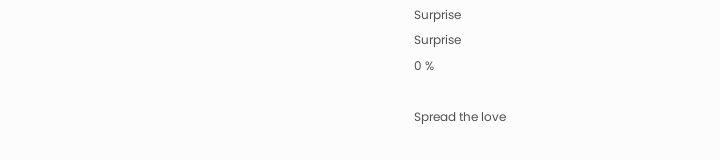Surprise
Surprise
0 %

Spread the love